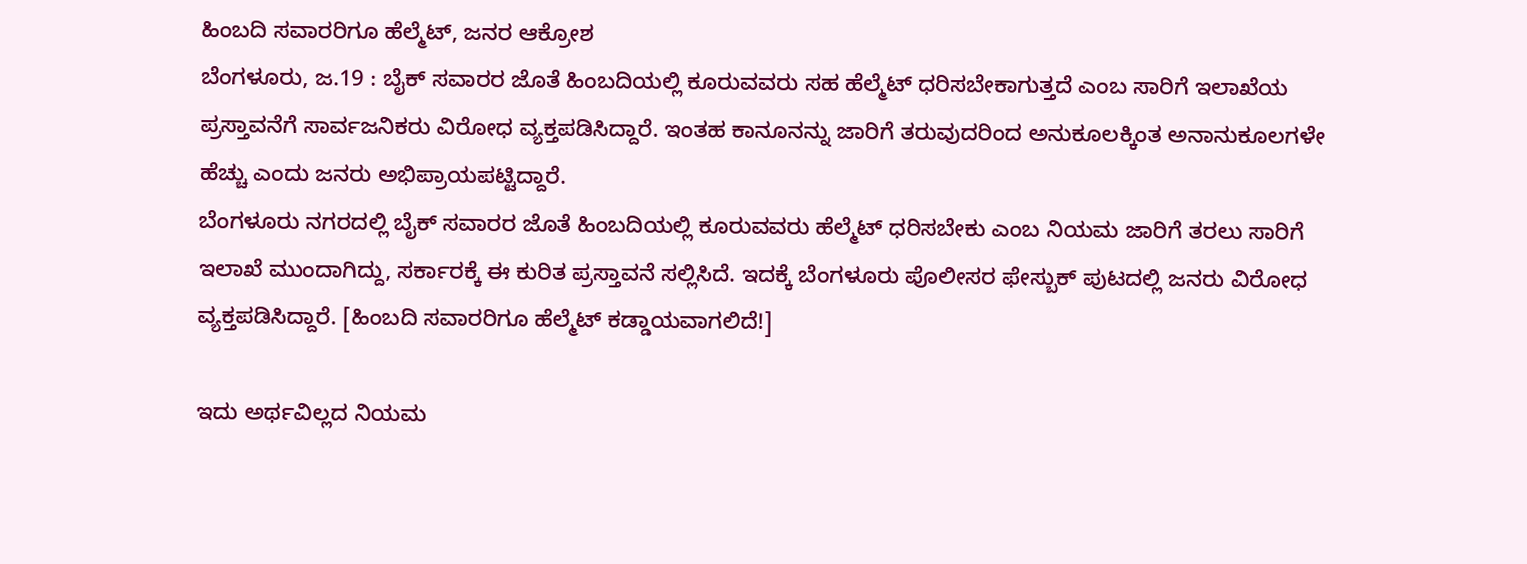ಹಿಂಬದಿ ಸವಾರರಿಗೂ ಹೆಲ್ಮೆಟ್, ಜನರ ಆಕ್ರೋಶ
ಬೆಂಗಳೂರು, ಜ.19 : ಬೈಕ್ ಸವಾರರ ಜೊತೆ ಹಿಂಬದಿಯಲ್ಲಿ ಕೂರುವವರು ಸಹ ಹೆಲ್ಮೆಟ್ ಧರಿಸಬೇಕಾಗುತ್ತದೆ ಎಂಬ ಸಾರಿಗೆ ಇಲಾಖೆಯ ಪ್ರಸ್ತಾವನೆಗೆ ಸಾರ್ವಜನಿಕರು ವಿರೋಧ ವ್ಯಕ್ತಪಡಿಸಿದ್ದಾರೆ. ಇಂತಹ ಕಾನೂನನ್ನು ಜಾರಿಗೆ ತರುವುದರಿಂದ ಅನುಕೂಲಕ್ಕಿಂತ ಅನಾನುಕೂಲಗಳೇ ಹೆಚ್ಚು ಎಂದು ಜನರು ಅಭಿಪ್ರಾಯಪಟ್ಟಿದ್ದಾರೆ.
ಬೆಂಗಳೂರು ನಗರದಲ್ಲಿ ಬೈಕ್ ಸವಾರರ ಜೊತೆ ಹಿಂಬದಿಯಲ್ಲಿ ಕೂರುವವರು ಹೆಲ್ಮೆಟ್ ಧರಿಸಬೇಕು ಎಂಬ ನಿಯಮ ಜಾರಿಗೆ ತರಲು ಸಾರಿಗೆ ಇಲಾಖೆ ಮುಂದಾಗಿದ್ದು, ಸರ್ಕಾರಕ್ಕೆ ಈ ಕುರಿತ ಪ್ರಸ್ತಾವನೆ ಸಲ್ಲಿಸಿದೆ. ಇದಕ್ಕೆ ಬೆಂಗಳೂರು ಪೊಲೀಸರ ಫೇಸ್ಬುಕ್ ಪುಟದಲ್ಲಿ ಜನರು ವಿರೋಧ ವ್ಯಕ್ತಪಡಿಸಿದ್ದಾರೆ. [ಹಿಂಬದಿ ಸವಾರರಿಗೂ ಹೆಲ್ಮೆಟ್ ಕಡ್ಡಾಯವಾಗಲಿದೆ!]

ಇದು ಅರ್ಥವಿಲ್ಲದ ನಿಯಮ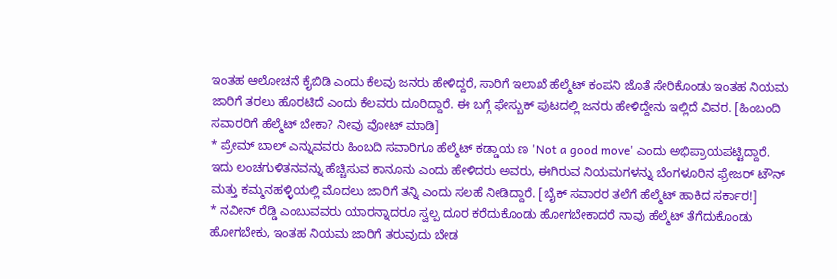ಇಂತಹ ಆಲೋಚನೆ ಕೈಬಿಡಿ ಎಂದು ಕೆಲವು ಜನರು ಹೇಳಿದ್ದರೆ, ಸಾರಿಗೆ ಇಲಾಖೆ ಹೆಲ್ಮೆಟ್ ಕಂಪನಿ ಜೊತೆ ಸೇರಿಕೊಂಡು ಇಂತಹ ನಿಯಮ ಜಾರಿಗೆ ತರಲು ಹೊರಟಿದೆ ಎಂದು ಕೆಲವರು ದೂರಿದ್ದಾರೆ. ಈ ಬಗ್ಗೆ ಫೇಸ್ಬುಕ್ ಪುಟದಲ್ಲಿ ಜನರು ಹೇಳಿದ್ದೇನು ಇಲ್ಲಿದೆ ವಿವರ. [ಹಿಂಬಂದಿ ಸವಾರರಿಗೆ ಹೆಲ್ಮೆಟ್ ಬೇಕಾ? ನೀವು ವೋಟ್ ಮಾಡಿ]
* ಪ್ರೇಮ್ ಬಾಲ್ ಎನ್ನುವವರು ಹಿಂಬದಿ ಸವಾರಿಗೂ ಹೆಲ್ಮೆಟ್ ಕಡ್ಡಾಯ ಣ 'Not a good move' ಎಂದು ಅಭಿಪ್ರಾಯಪಟ್ಟಿದ್ದಾರೆ. ಇದು ಲಂಚಗುಳಿತನವನ್ನು ಹೆಚ್ಚಿಸುವ ಕಾನೂನು ಎಂದು ಹೇಳಿದರು ಅವರು, ಈಗಿರುವ ನಿಯಮಗಳನ್ನು ಬೆಂಗಳೂರಿನ ಫ್ರೇಜರ್ ಟೌನ್ ಮತ್ತು ಕಮ್ಮನಹಳ್ಳಿಯಲ್ಲಿ ಮೊದಲು ಜಾರಿಗೆ ತನ್ನಿ ಎಂದು ಸಲಹೆ ನೀಡಿದ್ದಾರೆ. [ಬೈಕ್ ಸವಾರರ ತಲೆಗೆ ಹೆಲ್ಮೆಟ್ ಹಾಕಿದ ಸರ್ಕಾರ!]
* ನವೀನ್ ರೆಡ್ಡಿ ಎಂಬುವವರು ಯಾರನ್ನಾದರೂ ಸ್ವಲ್ಪ ದೂರ ಕರೆದುಕೊಂಡು ಹೋಗಬೇಕಾದರೆ ನಾವು ಹೆಲ್ಮೆಟ್ ತೆಗೆದುಕೊಂಡು ಹೋಗಬೇಕು, ಇಂತಹ ನಿಯಮ ಜಾರಿಗೆ ತರುವುದು ಬೇಡ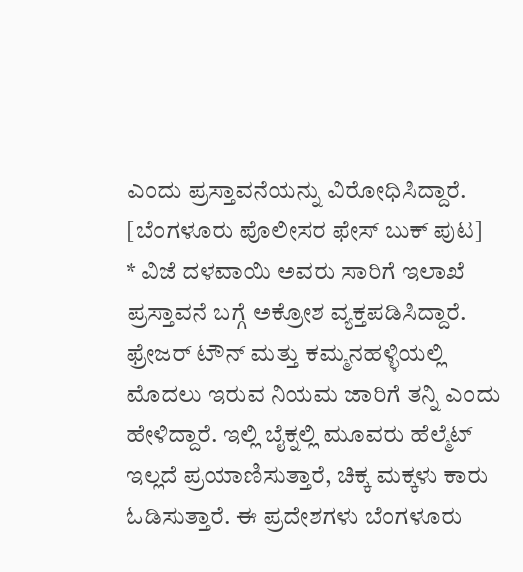ಎಂದು ಪ್ರಸ್ತಾವನೆಯನ್ನು ವಿರೋಧಿಸಿದ್ದಾರೆ. [ಬೆಂಗಳೂರು ಪೊಲೀಸರ ಫೇಸ್ ಬುಕ್ ಪುಟ]
* ವಿಜೆ ದಳವಾಯಿ ಅವರು ಸಾರಿಗೆ ಇಲಾಖೆ ಪ್ರಸ್ತಾವನೆ ಬಗ್ಗೆ ಅಕ್ರೋಶ ವ್ಯಕ್ತಪಡಿಸಿದ್ದಾರೆ. ಫ್ರೇಜರ್ ಟೌನ್ ಮತ್ತು ಕಮ್ಮನಹಳ್ಳಿಯಲ್ಲಿ ಮೊದಲು ಇರುವ ನಿಯಮ ಜಾರಿಗೆ ತನ್ನಿ ಎಂದು ಹೇಳಿದ್ದಾರೆ. ಇಲ್ಲಿ ಬೈಕ್ನಲ್ಲಿ ಮೂವರು ಹೆಲ್ಮೆಟ್ ಇಲ್ಲದೆ ಪ್ರಯಾಣಿಸುತ್ತಾರೆ, ಚಿಕ್ಕ ಮಕ್ಕಳು ಕಾರು ಓಡಿಸುತ್ತಾರೆ. ಈ ಪ್ರದೇಶಗಳು ಬೆಂಗಳೂರು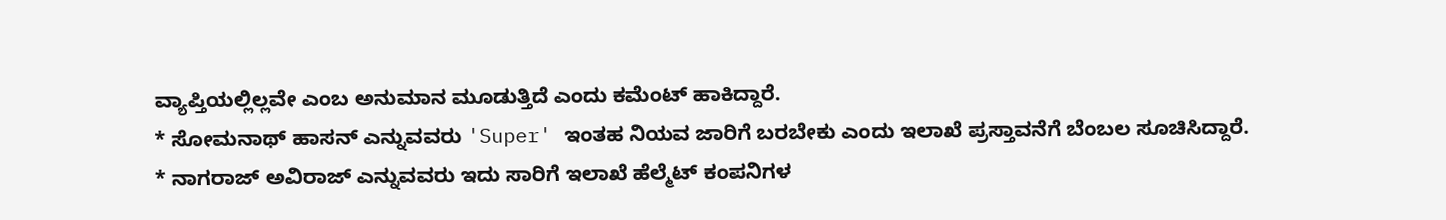ವ್ಯಾಪ್ತಿಯಲ್ಲಿಲ್ಲವೇ ಎಂಬ ಅನುಮಾನ ಮೂಡುತ್ತಿದೆ ಎಂದು ಕಮೆಂಟ್ ಹಾಕಿದ್ದಾರೆ.
* ಸೋಮನಾಥ್ ಹಾಸನ್ ಎನ್ನುವವರು 'Super' ಇಂತಹ ನಿಯವ ಜಾರಿಗೆ ಬರಬೇಕು ಎಂದು ಇಲಾಖೆ ಪ್ರಸ್ತಾವನೆಗೆ ಬೆಂಬಲ ಸೂಚಿಸಿದ್ದಾರೆ.
* ನಾಗರಾಜ್ ಅವಿರಾಜ್ ಎನ್ನುವವರು ಇದು ಸಾರಿಗೆ ಇಲಾಖೆ ಹೆಲ್ಮೆಟ್ ಕಂಪನಿಗಳ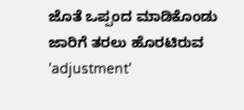ಜೊತೆ ಒಪ್ಪಂದ ಮಾಡಿಕೊಂಡು ಜಾರಿಗೆ ತರಲು ಹೊರಟಿರುವ 'adjustment'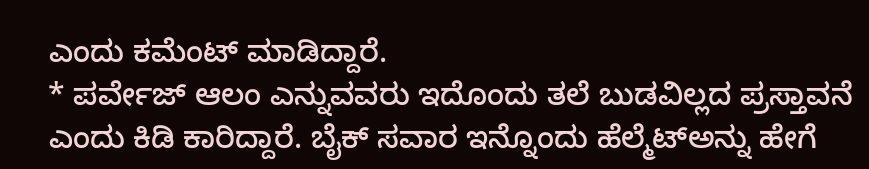ಎಂದು ಕಮೆಂಟ್ ಮಾಡಿದ್ದಾರೆ.
* ಪರ್ವೇಜ್ ಆಲಂ ಎನ್ನುವವರು ಇದೊಂದು ತಲೆ ಬುಡವಿಲ್ಲದ ಪ್ರಸ್ತಾವನೆ ಎಂದು ಕಿಡಿ ಕಾರಿದ್ದಾರೆ. ಬೈಕ್ ಸವಾರ ಇನ್ನೊಂದು ಹೆಲ್ಮೆಟ್ಅನ್ನು ಹೇಗೆ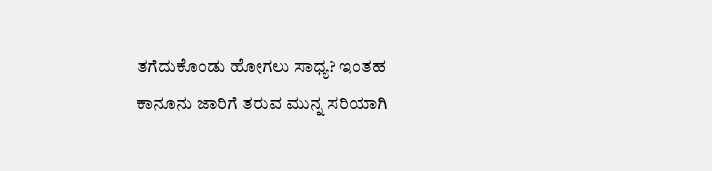ತಗೆದುಕೊಂಡು ಹೋಗಲು ಸಾಧ್ಯ? ಇಂತಹ ಕಾನೂನು ಜಾರಿಗೆ ತರುವ ಮುನ್ನ ಸರಿಯಾಗಿ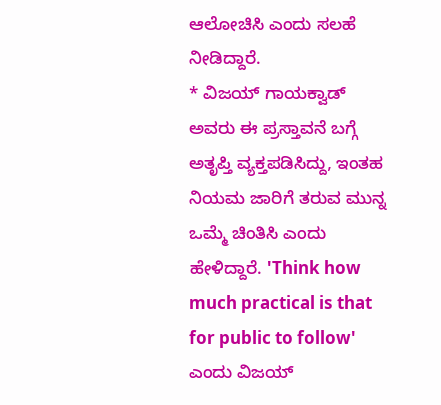ಆಲೋಚಿಸಿ ಎಂದು ಸಲಹೆ ನೀಡಿದ್ದಾರೆ.
* ವಿಜಯ್ ಗಾಯಕ್ವಾಡ್ ಅವರು ಈ ಪ್ರಸ್ತಾವನೆ ಬಗ್ಗೆ ಅತೃಪ್ತಿ ವ್ಯಕ್ತಪಡಿಸಿದ್ದು, ಇಂತಹ ನಿಯಮ ಜಾರಿಗೆ ತರುವ ಮುನ್ನ ಒಮ್ಮೆ ಚಿಂತಿಸಿ ಎಂದು ಹೇಳಿದ್ದಾರೆ. 'Think how much practical is that for public to follow' ಎಂದು ವಿಜಯ್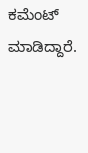ಕಮೆಂಟ್ ಮಾಡಿದ್ದಾರೆ.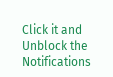Click it and Unblock the Notifications